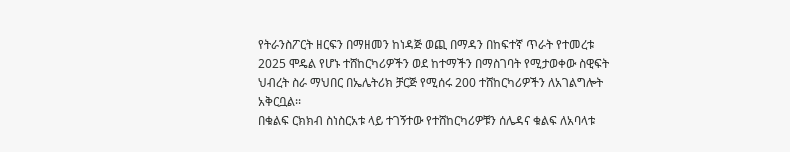የትራንስፖርት ዘርፍን በማዘመን ከነዳጅ ወጪ በማዳን በከፍተኛ ጥራት የተመረቱ 2025 ሞዴል የሆኑ ተሸከርካሪዎችን ወደ ከተማችን በማስገባት የሚታወቀው ስዊፍት ህብረት ስራ ማህበር በኤሌትሪክ ቻርጅ የሚሰሩ 200 ተሸከርካሪዎችን ለአገልግሎት አቅርቧል፡፡
በቁልፍ ርክክብ ስነስርአቱ ላይ ተገኝተው የተሸከርካሪዎቹን ሰሌዳና ቁልፍ ለአባላቱ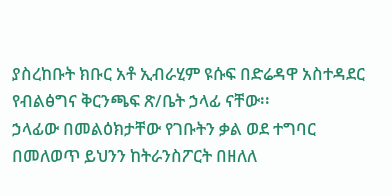ያስረከቡት ክቡር አቶ ኢብራሂም ዩሱፍ በድሬዳዋ አስተዳደር የብልፅግና ቅርንጫፍ ጽ/ቤት ኃላፊ ናቸው፡፡
ኃላፊው በመልዕክታቸው የገቡትን ቃል ወደ ተግባር በመለወጥ ይህንን ከትራንስፖርት በዘለለ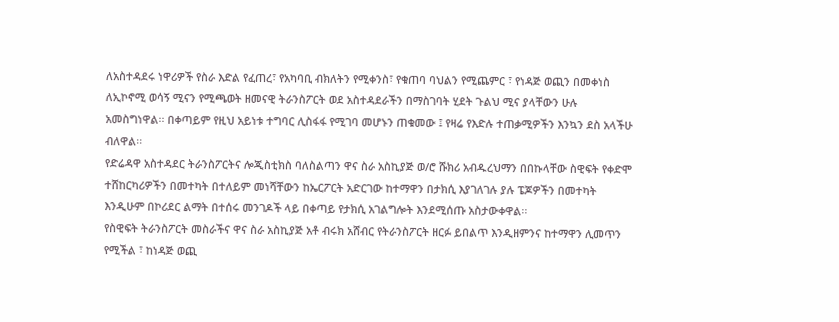ለአስተዳደሩ ነዋሪዎች የስራ እድል የፈጠረ፣ የአካባቢ ብክለትን የሚቀንስ፣ የቁጠባ ባህልን የሚጨምር ፣ የነዳጅ ወጪን በመቀነስ ለኢኮኖሚ ወሳኝ ሚናን የሚጫወት ዘመናዊ ትራንስፖርት ወደ አስተዳደራችን በማስገባት ሂደት ጉልህ ሚና ያላቸውን ሁሉ አመስግነዋል፡፡ በቀጣይም የዚህ አይነቱ ተግባር ሊስፋፋ የሚገባ መሆኑን ጠቁመው ፤ የዛሬ የእድሉ ተጠቃሚዎችን እንኳን ደስ አላችሁ ብለዋል፡፡
የድሬዳዋ አስተዳደር ትራንስፖርትና ሎጂስቲክስ ባለስልጣን ዋና ስራ አስኪያጅ ወ/ሮ ሹክሪ አብዱረህማን በበኩላቸው ስዊፍት የቀድሞ ተሸከርካሪዎችን በመተካት በተለይም መነሻቸውን ከኤርፖርት አድርገው ከተማዋን በታክሲ እያገለገሉ ያሉ ፔጆዎችን በመተካት እንዲሁም በኮሪደር ልማት በተሰሩ መንገዶች ላይ በቀጣይ የታክሲ አገልግሎት እንደሚሰጡ አስታውቀዋል፡፡
የስዊፍት ትራንስፖርት መስራችና ዋና ስራ አስኪያጅ አቶ ብሩክ አሸብር የትራንስፖርት ዘርፉ ይበልጥ እንዲዘምንና ከተማዋን ሊመጥን የሚችል ፣ ከነዳጅ ወጪ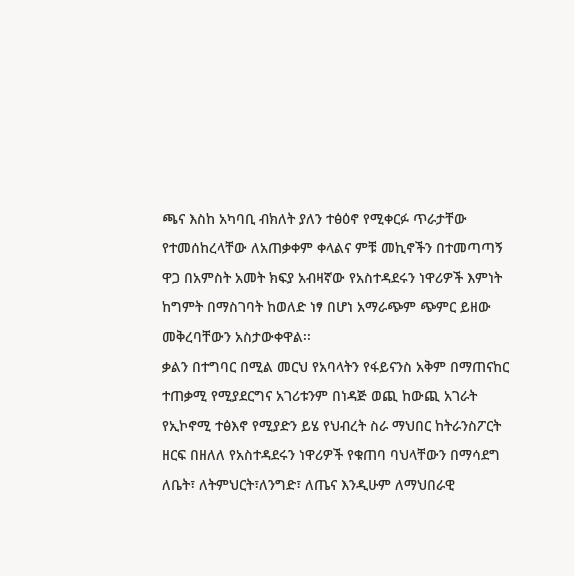ጫና እስከ አካባቢ ብክለት ያለን ተፅዕኖ የሚቀርፉ ጥራታቸው የተመሰከረላቸው ለአጠቃቀም ቀላልና ምቹ መኪኖችን በተመጣጣኝ ዋጋ በአምስት አመት ክፍያ አብዛኛው የአስተዳደሩን ነዋሪዎች እምነት ከግምት በማስገባት ከወለድ ነፃ በሆነ አማራጭም ጭምር ይዘው መቅረባቸውን አስታውቀዋል፡፡
ቃልን በተግባር በሚል መርህ የአባላትን የፋይናንስ አቅም በማጠናከር ተጠቃሚ የሚያደርግና አገሪቱንም በነዳጅ ወጪ ከውጪ አገራት የኢኮኖሚ ተፅእኖ የሚያድን ይሄ የህብረት ስራ ማህበር ከትራንስፖርት ዘርፍ በዘለለ የአስተዳደሩን ነዋሪዎች የቁጠባ ባህላቸውን በማሳደግ ለቤት፣ ለትምህርት፣ለንግድ፣ ለጤና እንዲሁም ለማህበራዊ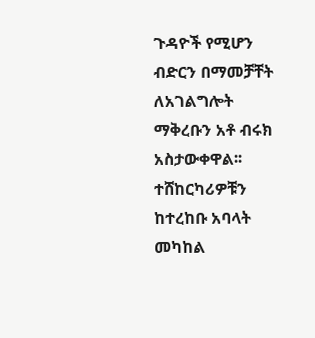ጉዳዮች የሚሆን ብድርን በማመቻቸት ለአገልግሎት ማቅረቡን አቶ ብሩክ አስታውቀዋል፡፡
ተሸከርካሪዎቹን ከተረከቡ አባላት መካከል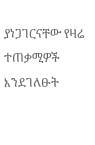ያነጋገርናቸው የዛሬ ተጠቃሚዎች እንደገለፁት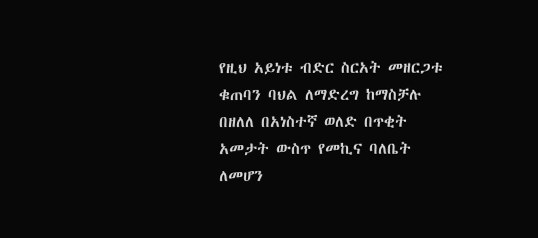የዚህ አይነቱ ብድር ስርአት መዘርጋቱ ቁጠባን ባህል ለማድረግ ከማስቻሉ በዘለለ በአነስተኛ ወለድ በጥቂት አመታት ውስጥ የመኪና ባለቤት ለመሆን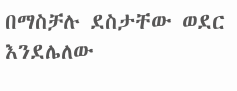በማስቻሉ ደስታቸው ወደር እንደሌለው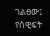ገልፀው፤ የስዊፍት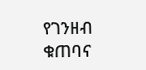የገንዘብ ቁጠባና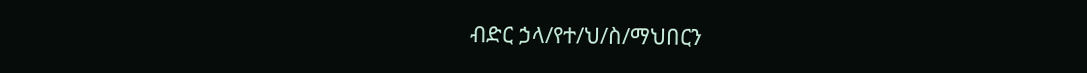ብድር ኃላ/የተ/ህ/ስ/ማህበርን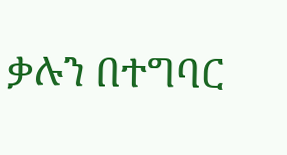ቃሉን በተግባር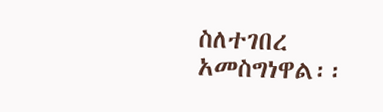ስለተገበረ አመስግነዋል፡፡